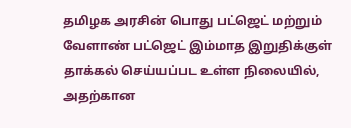தமிழக அரசின் பொது பட்ஜெட் மற்றும் வேளாண் பட்ஜெட் இம்மாத இறுதிக்குள் தாக்கல் செய்யப்பட உள்ள நிலையில், அதற்கான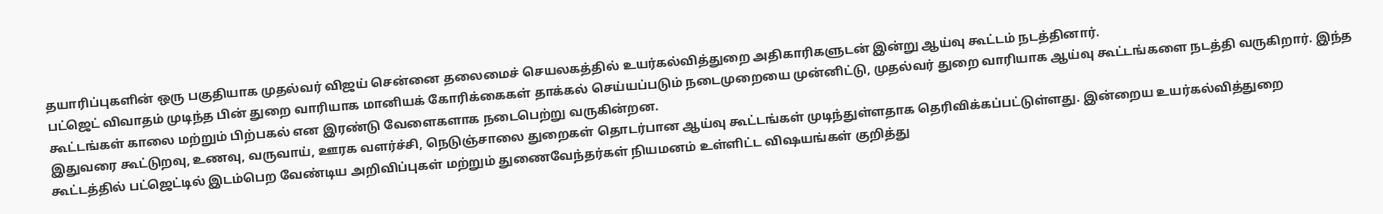தயாரிப்புகளின் ஒரு பகுதியாக முதல்வர் விஜய் சென்னை தலைமைச் செயலகத்தில் உயர்கல்வித்துறை அதிகாரிகளுடன் இன்று ஆய்வு கூட்டம் நடத்தினார்.
பட்ஜெட் விவாதம் முடிந்த பின் துறை வாரியாக மானியக் கோரிக்கைகள் தாக்கல் செய்யப்படும் நடைமுறையை முன்னிட்டு, முதல்வர் துறை வாரியாக ஆய்வு கூட்டங்களை நடத்தி வருகிறார். இந்த கூட்டங்கள் காலை மற்றும் பிற்பகல் என இரண்டு வேளைகளாக நடைபெற்று வருகின்றன.
இதுவரை கூட்டுறவு, உணவு, வருவாய், ஊரக வளர்ச்சி, நெடுஞ்சாலை துறைகள் தொடர்பான ஆய்வு கூட்டங்கள் முடிந்துள்ளதாக தெரிவிக்கப்பட்டுள்ளது. இன்றைய உயர்கல்வித்துறை கூட்டத்தில் பட்ஜெட்டில் இடம்பெற வேண்டிய அறிவிப்புகள் மற்றும் துணைவேந்தர்கள் நியமனம் உள்ளிட்ட விஷயங்கள் குறித்து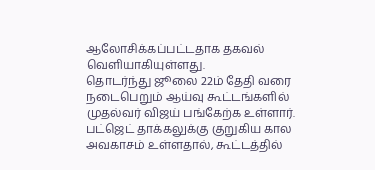ஆலோசிக்கப்பட்டதாக தகவல் வெளியாகியுள்ளது.
தொடர்ந்து ஜூலை 22ம் தேதி வரை நடைபெறும் ஆய்வு கூட்டங்களில் முதல்வர் விஜய் பங்கேற்க உள்ளார். பட்ஜெட் தாக்கலுக்கு குறுகிய கால அவகாசம் உள்ளதால், கூட்டத்தில்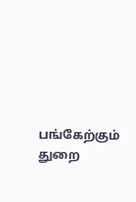பங்கேற்கும் துறை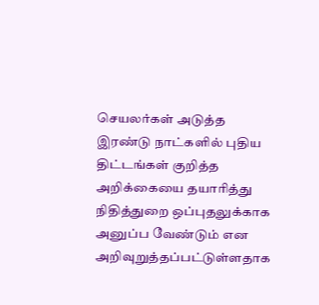செயலர்கள் அடுத்த இரண்டு நாட்களில் புதிய திட்டங்கள் குறித்த அறிக்கையை தயாரித்து நிதித்துறை ஒப்புதலுக்காக அனுப்ப வேண்டும் என அறிவுறுத்தப்பட்டுள்ளதாக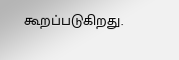கூறப்படுகிறது.